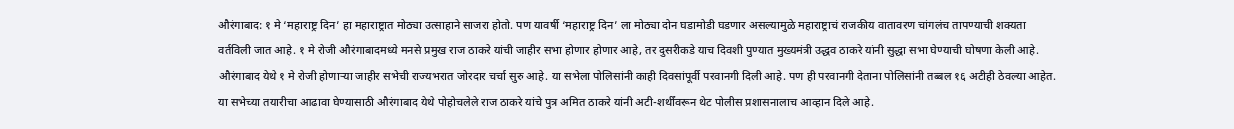औरंगाबाद: १ मे ‘महाराष्ट्र दिन’ हा महाराष्ट्रात मोठ्या उत्साहाने साजरा होतो. पण यावर्षी ‘महाराष्ट्र दिन’ ला मोठ्या दोन घडामोडी घडणार असल्यामुळे महाराष्ट्राचं राजकीय वातावरण चांगलंच तापण्याची शक्यता वर्तविली जात आहे. १ मे रोजी औरंगाबादमध्ये मनसे प्रमुख राज ठाकरे यांची जाहीर सभा होणार होणार आहे, तर दुसरीकडे याच दिवशी पुण्यात मुख्यमंत्री उद्धव ठाकरे यांनी सुद्धा सभा घेण्याची घोषणा केली आहे.
औरंगाबाद येथे १ मे रोजी होणाऱ्या जाहीर सभेची राज्यभरात जोरदार चर्चा सुरु आहे. या सभेला पोलिसांनी काही दिवसांपूर्वी परवानगी दिली आहे. पण ही परवानगी देताना पोलिसांनी तब्बल १६ अटीही ठेवल्या आहेत. या सभेच्या तयारीचा आढावा घेण्यासाठी औरंगाबाद येथे पोहोचलेले राज ठाकरे यांचे पुत्र अमित ठाकरे यांनी अटी-शर्थींवरून थेट पोलीस प्रशासनालाच आव्हान दिले आहे.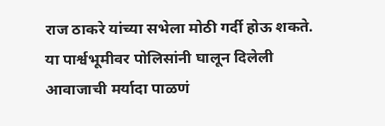राज ठाकरे यांच्या सभेला मोठी गर्दी होऊ शकते. या पार्श्वभूमीवर पोलिसांनी घालून दिलेली आवाजाची मर्यादा पाळणं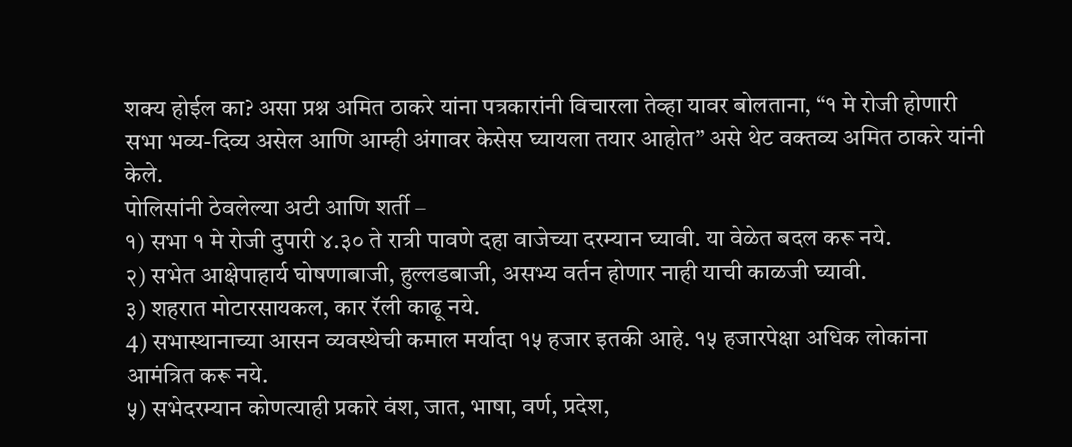शक्य होईल का? असा प्रश्न अमित ठाकरे यांना पत्रकारांनी विचारला तेव्हा यावर बोलताना, “१ मे रोजी होणारी सभा भव्य-दिव्य असेल आणि आम्ही अंगावर केसेस घ्यायला तयार आहोत” असे थेट वक्तव्य अमित ठाकरे यांनी केले.
पोलिसांनी ठेवलेल्या अटी आणि शर्ती –
१) सभा १ मे रोजी दुपारी ४.३० ते रात्री पावणे दहा वाजेच्या दरम्यान घ्यावी. या वेळेत बदल करू नये.
२) सभेत आक्षेपाहार्य घोषणाबाजी, हुल्लडबाजी, असभ्य वर्तन होणार नाही याची काळजी घ्यावी.
३) शहरात मोटारसायकल, कार रॅली काढू नये.
4) सभास्थानाच्या आसन व्यवस्थेची कमाल मर्यादा १५ हजार इतकी आहे. १५ हजारपेक्षा अधिक लोकांना आमंत्रित करू नये.
५) सभेदरम्यान कोणत्याही प्रकारे वंश, जात, भाषा, वर्ण, प्रदेश,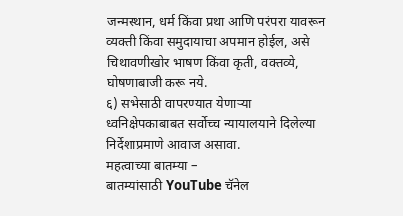जन्मस्थान, धर्म किंवा प्रथा आणि परंपरा यावरून व्यक्ती किंवा समुदायाचा अपमान होईल, असे चिथावणीखोर भाषण किंवा कृती, वक्तव्ये, घोषणाबाजी करू नये.
६) सभेसाठी वापरण्यात येणाऱ्या ध्वनिक्षेपकाबाबत सर्वोच्च न्यायालयाने दिलेल्या निर्देशाप्रमाणे आवाज असावा.
महत्वाच्या बातम्या –
बातम्यांसाठी YouTube चॅनेल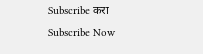Subscribe करा
Subscribe Now